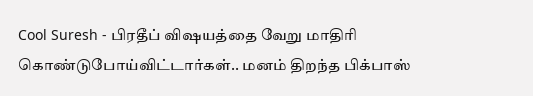Cool Suresh - பிரதீப் விஷயத்தை வேறு மாதிரி கொண்டுபோய்விட்டார்கள்.. மனம் திறந்த பிக்பாஸ்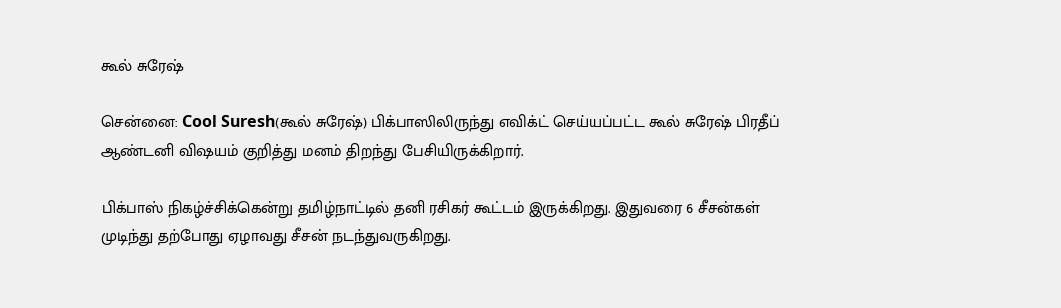கூல் சுரேஷ்

சென்னை: Cool Suresh(கூல் சுரேஷ்) பிக்பாஸிலிருந்து எவிக்ட் செய்யப்பட்ட கூல் சுரேஷ் பிரதீப் ஆண்டனி விஷயம் குறித்து மனம் திறந்து பேசியிருக்கிறார்.

பிக்பாஸ் நிகழ்ச்சிக்கென்று தமிழ்நாட்டில் தனி ரசிகர் கூட்டம் இருக்கிறது. இதுவரை 6 சீசன்கள் முடிந்து தற்போது ஏழாவது சீசன் நடந்துவருகிறது.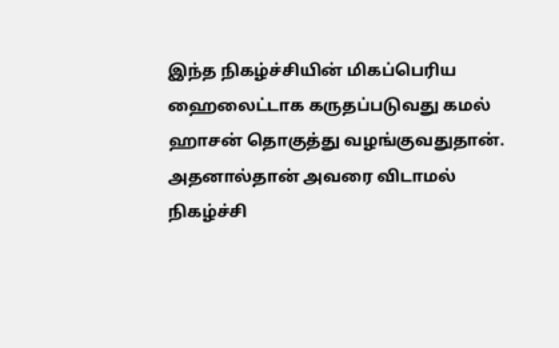இந்த நிகழ்ச்சியின் மிகப்பெரிய ஹைலைட்டாக கருதப்படுவது கமல் ஹாசன் தொகுத்து வழங்குவதுதான். அதனால்தான் அவரை விடாமல் நிகழ்ச்சி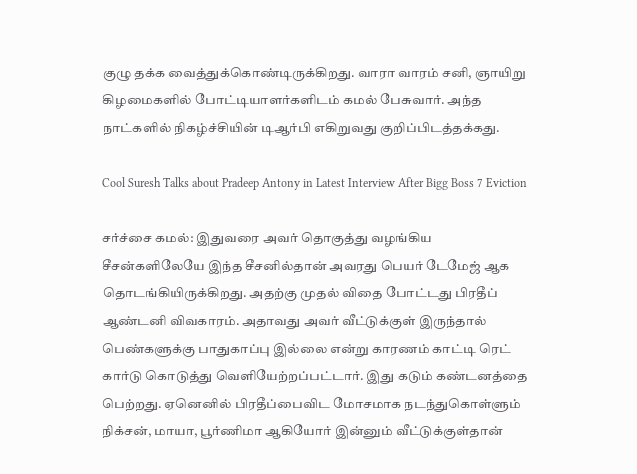குழு தக்க வைத்துக்கொண்டிருக்கிறது. வாரா வாரம் சனி, ஞாயிறு கிழமைகளில் போட்டியாளர்களிடம் கமல் பேசுவார். அந்த நாட்களில் நிகழ்ச்சியின் டிஆர்பி எகிறுவது குறிப்பிடத்தக்கது.

Cool Suresh Talks about Pradeep Antony in Latest Interview After Bigg Boss 7 Eviction

சர்ச்சை கமல்: இதுவரை அவர் தொகுத்து வழங்கிய சீசன்களிலேயே இந்த சீசனில்தான் அவரது பெயர் டேமேஜ் ஆக தொடங்கியிருக்கிறது. அதற்கு முதல் விதை போட்டது பிரதீப் ஆண்டனி விவகாரம். அதாவது அவர் வீட்டுக்குள் இருந்தால் பெண்களுக்கு பாதுகாப்பு இல்லை என்று காரணம் காட்டி ரெட் கார்டு கொடுத்து வெளியேற்றப்பட்டார். இது கடும் கண்டனத்தை பெற்றது. ஏனெனில் பிரதீப்பைவிட மோசமாக நடந்துகொள்ளும் நிக்சன், மாயா, பூர்ணிமா ஆகியோர் இன்னும் வீட்டுக்குள்தான்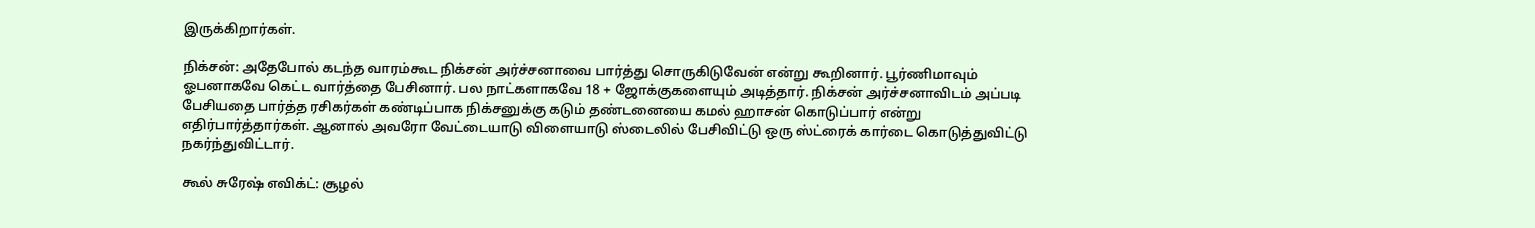இருக்கிறார்கள்.

நிக்சன்: அதேபோல் கடந்த வாரம்கூட நிக்சன் அர்ச்சனாவை பார்த்து சொருகிடுவேன் என்று கூறினார். பூர்ணிமாவும் ஓபனாகவே கெட்ட வார்த்தை பேசினார். பல நாட்களாகவே 18 + ஜோக்குகளையும் அடித்தார். நிக்சன் அர்ச்சனாவிடம் அப்படி பேசியதை பார்த்த ரசிகர்கள் கண்டிப்பாக நிக்சனுக்கு கடும் தண்டனையை கமல் ஹாசன் கொடுப்பார் என்று எதிர்பார்த்தார்கள். ஆனால் அவரோ வேட்டையாடு விளையாடு ஸ்டைலில் பேசிவிட்டு ஒரு ஸ்ட்ரைக் கார்டை கொடுத்துவிட்டு நகர்ந்துவிட்டார்.

கூல் சுரேஷ் எவிக்ட்: சூழல்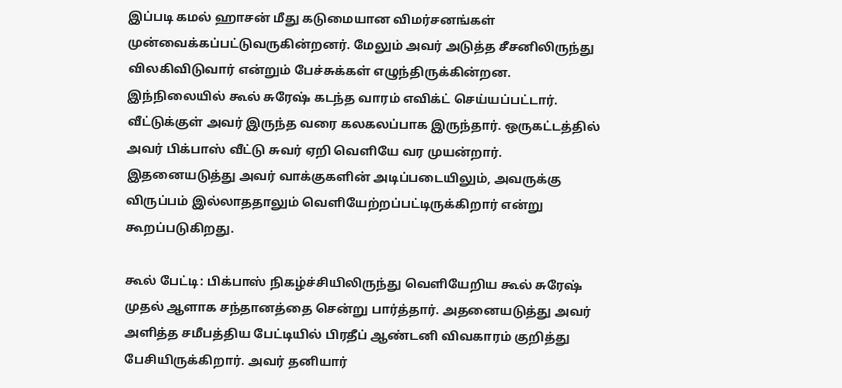இப்படி கமல் ஹாசன் மீது கடுமையான விமர்சனங்கள் முன்வைக்கப்பட்டுவருகின்றனர். மேலும் அவர் அடுத்த சீசனிலிருந்து விலகிவிடுவார் என்றும் பேச்சுக்கள் எழுந்திருக்கின்றன. இந்நிலையில் கூல் சுரேஷ் கடந்த வாரம் எவிக்ட் செய்யப்பட்டார். வீட்டுக்குள் அவர் இருந்த வரை கலகலப்பாக இருந்தார். ஒருகட்டத்தில் அவர் பிக்பாஸ் வீட்டு சுவர் ஏறி வெளியே வர முயன்றார். இதனையடுத்து அவர் வாக்குகளின் அடிப்படையிலும், அவருக்கு விருப்பம் இல்லாததாலும் வெளியேற்றப்பட்டிருக்கிறார் என்று கூறப்படுகிறது.

கூல் பேட்டி: பிக்பாஸ் நிகழ்ச்சியிலிருந்து வெளியேறிய கூல் சுரேஷ் முதல் ஆளாக சந்தானத்தை சென்று பார்த்தார். அதனையடுத்து அவர் அளித்த சமீபத்திய பேட்டியில் பிரதீப் ஆண்டனி விவகாரம் குறித்து பேசியிருக்கிறார். அவர் தனியார்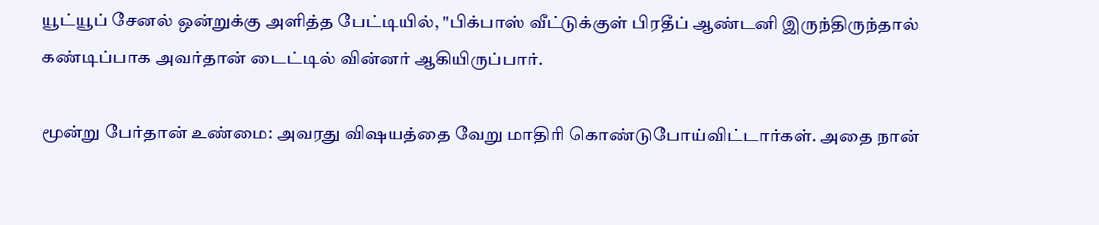யூட்யூப் சேனல் ஒன்றுக்கு அளித்த பேட்டியில், "பிக்பாஸ் வீட்டுக்குள் பிரதீப் ஆண்டனி இருந்திருந்தால் கண்டிப்பாக அவர்தான் டைட்டில் வின்னர் ஆகியிருப்பார்.

மூன்று பேர்தான் உண்மை: அவரது விஷயத்தை வேறு மாதிரி கொண்டுபோய்விட்டார்கள். அதை நான்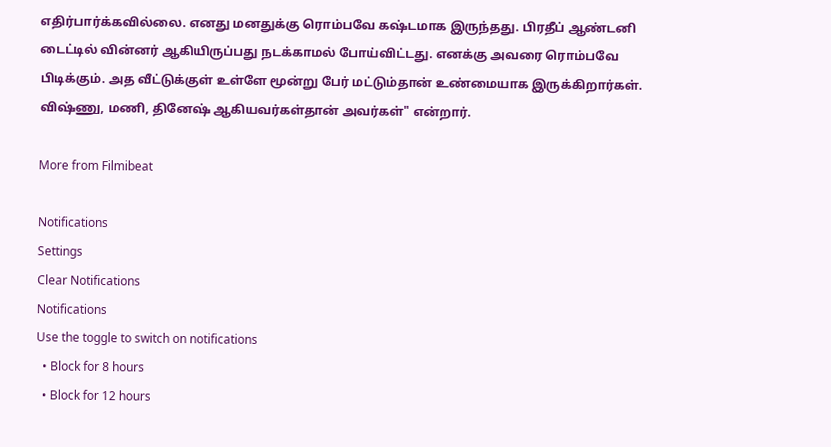எதிர்பார்க்கவில்லை. எனது மனதுக்கு ரொம்பவே கஷ்டமாக இருந்தது. பிரதீப் ஆண்டனி டைட்டில் வின்னர் ஆகியிருப்பது நடக்காமல் போய்விட்டது. எனக்கு அவரை ரொம்பவே பிடிக்கும். அத வீட்டுக்குள் உள்ளே மூன்று பேர் மட்டும்தான் உண்மையாக இருக்கிறார்கள். விஷ்ணு, மணி, தினேஷ் ஆகியவர்கள்தான் அவர்கள்" என்றார்.

More from Filmibeat

Notifications
Settings
Clear Notifications
Notifications
Use the toggle to switch on notifications
  • Block for 8 hours
  • Block for 12 hours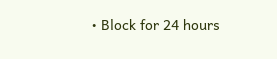• Block for 24 hours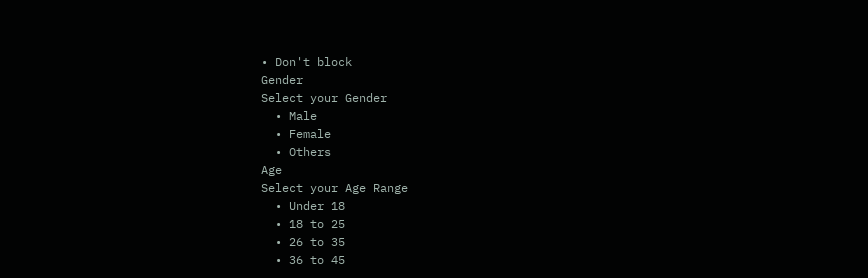• Don't block
Gender
Select your Gender
  • Male
  • Female
  • Others
Age
Select your Age Range
  • Under 18
  • 18 to 25
  • 26 to 35
  • 36 to 45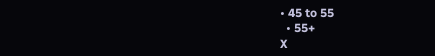• 45 to 55
  • 55+
X